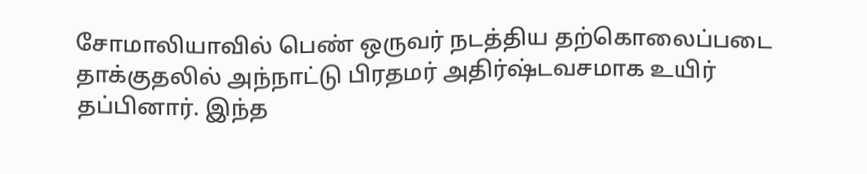சோமாலியாவில் பெண் ஒருவர் நடத்திய தற்கொலைப்படை தாக்குதலில் அந்நாட்டு பிரதமர் அதிர்ஷ்டவசமாக உயிர் தப்பினார். இந்த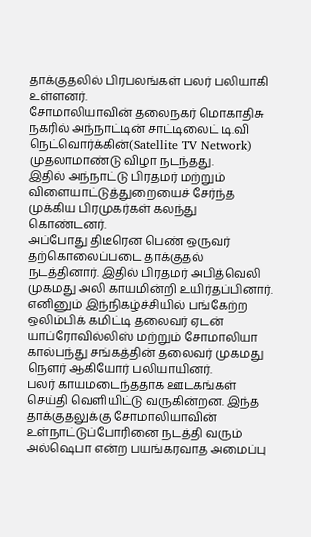தாக்குதலில் பிரபலங்கள் பலர் பலியாகி உள்ளனர்.
சோமாலியாவின் தலைநகர் மொகாதிசு நகரில் அந்நாட்டின் சாட்டிலைட் டி.வி நெட்வொர்க்கின்(Satellite TV Network) முதலாமாண்டு விழா நடந்தது.
இதில் அந்நாட்டு பிரதமர் மற்றும் விளையாட்டுத்துறையைச் சேர்ந்த முக்கிய பிரமுகர்கள் கலந்து கொண்டனர்.
அப்போது திடீரென பெண் ஒருவர் தற்கொலைப்படை தாக்குதல் நடத்தினார். இதில் பிரதமர் அபித்வெலி முகமது அலி காயமின்றி உயிர்தப்பினார்.
எனினும் இந்நிகழ்ச்சியில் பங்கேற்ற ஒலிம்பிக் கமிட்டி தலைவர் ஏடன் யாப்ரோவில்லிஸ் மற்றும் சோமாலியா கால்பந்து சங்கத்தின் தலைவர் முகமது நெளர் ஆகியோர் பலியாயினர்.
பலர் காயமடைந்ததாக ஊடகங்கள் செய்தி வெளியிட்டு வருகின்றன. இந்த தாக்குதலுக்கு சோமாலியாவின் உள்நாட்டுப்போரினை நடத்தி வரும் அல்ஷெபா என்ற பயங்கரவாத அமைப்பு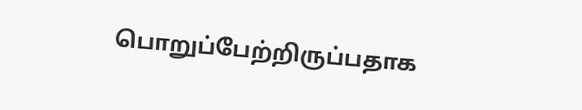பொறுப்பேற்றிருப்பதாக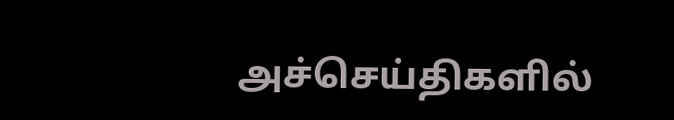அச்செய்திகளில்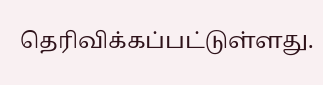தெரிவிக்கப்பட்டுள்ளது.